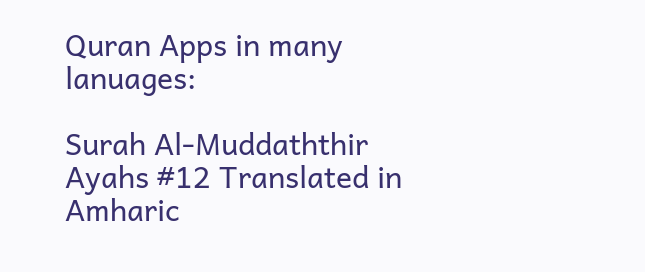Quran Apps in many lanuages:

Surah Al-Muddaththir Ayahs #12 Translated in Amharic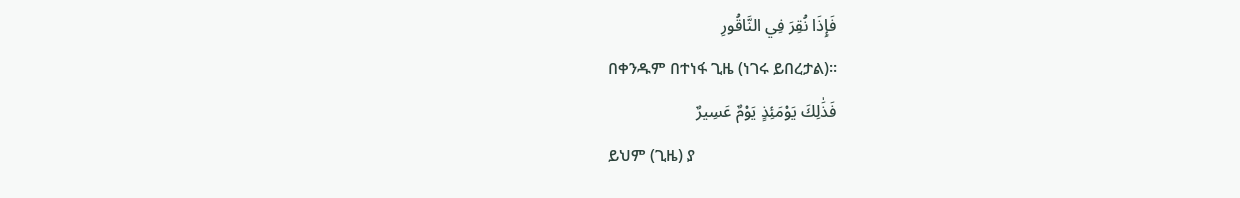فَإِذَا نُقِرَ فِي النَّاقُورِ
በቀንዱም በተነፋ ጊዜ (ነገሩ ይበረታል)፡፡
فَذَٰلِكَ يَوْمَئِذٍ يَوْمٌ عَسِيرٌ
ይህም (ጊዜ) ያ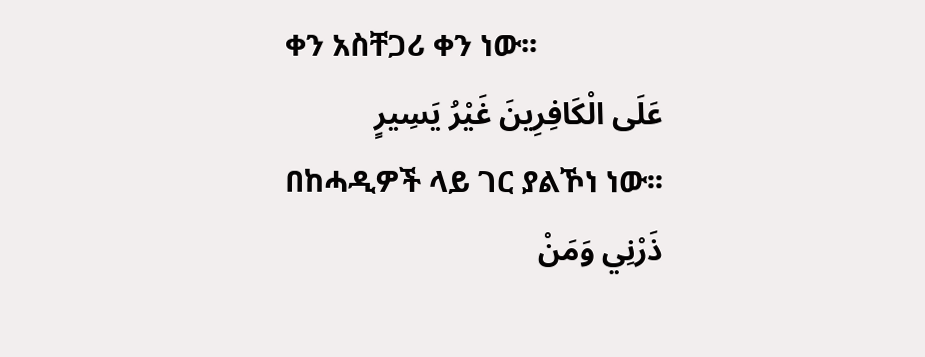ቀን አስቸጋሪ ቀን ነው፡፡
عَلَى الْكَافِرِينَ غَيْرُ يَسِيرٍ
በከሓዲዎች ላይ ገር ያልኾነ ነው፡፡
ذَرْنِي وَمَنْ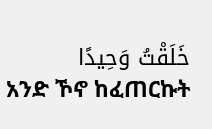خَلَقْتُ وَحِيدًا
አንድ ኾኖ ከፈጠርኩት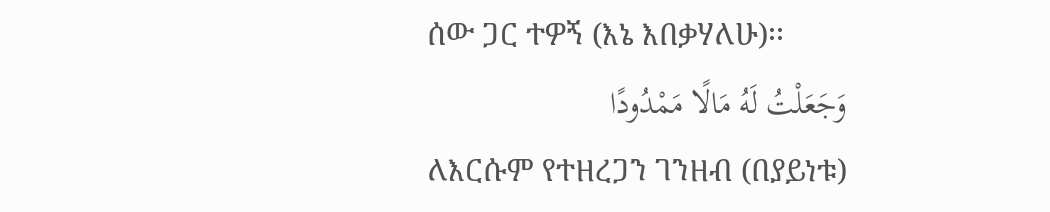ሰው ጋር ተዎኝ (እኔ እበቃሃለሁ)፡፡
وَجَعَلْتُ لَهُ مَالًا مَمْدُودًا
ለእርሱም የተዘረጋን ገንዘብ (በያይነቱ)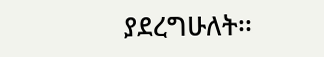ያደረግሁለት፡፡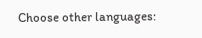Choose other languages: